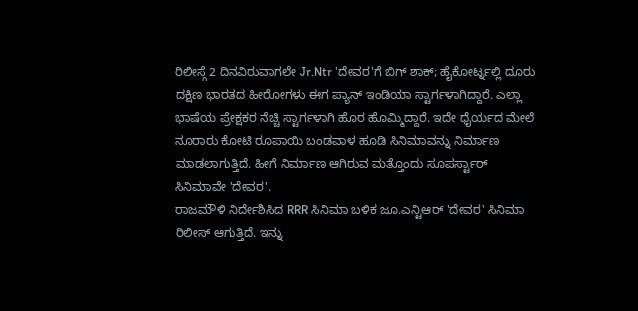ರಿಲೀಸ್ಗೆ 2 ದಿನವಿರುವಾಗಲೇ Jr.Ntr 'ದೇವರ'ಗೆ ಬಿಗ್ ಶಾಕ್; ಹೈಕೋರ್ಟ್ನಲ್ಲಿ ದೂರು
ದಕ್ಷಿಣ ಭಾರತದ ಹೀರೋಗಳು ಈಗ ಪ್ಯಾನ್ ಇಂಡಿಯಾ ಸ್ಟಾರ್ಗಳಾಗಿದ್ದಾರೆ. ಎಲ್ಲಾ ಭಾಷೆಯ ಪ್ರೇಕ್ಷಕರ ನೆಚ್ಚಿ ಸ್ಟಾರ್ಗಳಾಗಿ ಹೊರ ಹೊಮ್ಮಿದ್ದಾರೆ. ಇದೇ ಧೈರ್ಯದ ಮೇಲೆ ನೂರಾರು ಕೋಟಿ ರೂಪಾಯಿ ಬಂಡವಾಳ ಹೂಡಿ ಸಿನಿಮಾವನ್ನು ನಿರ್ಮಾಣ ಮಾಡಲಾಗುತ್ತಿದೆ. ಹೀಗೆ ನಿರ್ಮಾಣ ಆಗಿರುವ ಮತ್ತೊಂದು ಸೂಪರ್ಸ್ಟಾರ್ ಸಿನಿಮಾವೇ 'ದೇವರ'.
ರಾಜಮೌಳಿ ನಿರ್ದೇಶಿಸಿದ RRR ಸಿನಿಮಾ ಬಳಿಕ ಜೂ.ಎನ್ಟಿಆರ್ 'ದೇವರ' ಸಿನಿಮಾ ರಿಲೀಸ್ ಆಗುತ್ತಿದೆ. ಇನ್ನು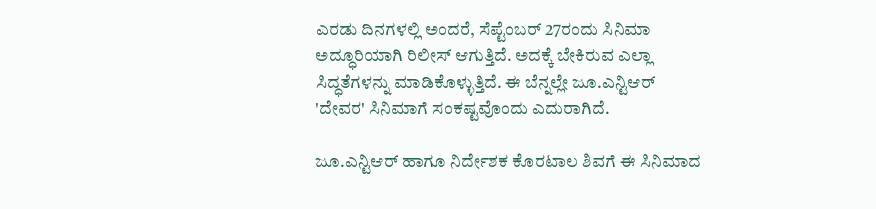ಎರಡು ದಿನಗಳಲ್ಲಿ ಅಂದರೆ, ಸೆಪ್ಟೆಂಬರ್ 27ರಂದು ಸಿನಿಮಾ ಅದ್ಧೂರಿಯಾಗಿ ರಿಲೀಸ್ ಆಗುತ್ತಿದೆ. ಅದಕ್ಕೆ ಬೇಕಿರುವ ಎಲ್ಲಾ ಸಿದ್ಧತೆಗಳನ್ನು ಮಾಡಿಕೊಳ್ಳುತ್ತಿದೆ. ಈ ಬೆನ್ನಲ್ಲೇ ಜೂ.ಎನ್ಟಿಆರ್ 'ದೇವರ' ಸಿನಿಮಾಗೆ ಸಂಕಷ್ಟವೊಂದು ಎದುರಾಗಿದೆ.

ಜೂ.ಎನ್ಟಿಆರ್ ಹಾಗೂ ನಿರ್ದೇಶಕ ಕೊರಟಾಲ ಶಿವಗೆ ಈ ಸಿನಿಮಾದ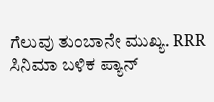ಗೆಲುವು ತುಂಬಾನೇ ಮುಖ್ಯ. RRR ಸಿನಿಮಾ ಬಳಿಕ ಪ್ಯಾನ್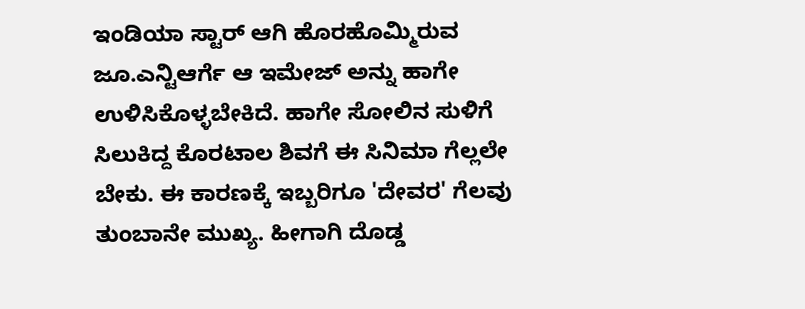ಇಂಡಿಯಾ ಸ್ಟಾರ್ ಆಗಿ ಹೊರಹೊಮ್ಮಿರುವ ಜೂ.ಎನ್ಟಿಆರ್ಗೆ ಆ ಇಮೇಜ್ ಅನ್ನು ಹಾಗೇ ಉಳಿಸಿಕೊಳ್ಳಬೇಕಿದೆ. ಹಾಗೇ ಸೋಲಿನ ಸುಳಿಗೆ ಸಿಲುಕಿದ್ದ ಕೊರಟಾಲ ಶಿವಗೆ ಈ ಸಿನಿಮಾ ಗೆಲ್ಲಲೇ ಬೇಕು. ಈ ಕಾರಣಕ್ಕೆ ಇಬ್ಬರಿಗೂ 'ದೇವರ' ಗೆಲವು ತುಂಬಾನೇ ಮುಖ್ಯ. ಹೀಗಾಗಿ ದೊಡ್ಡ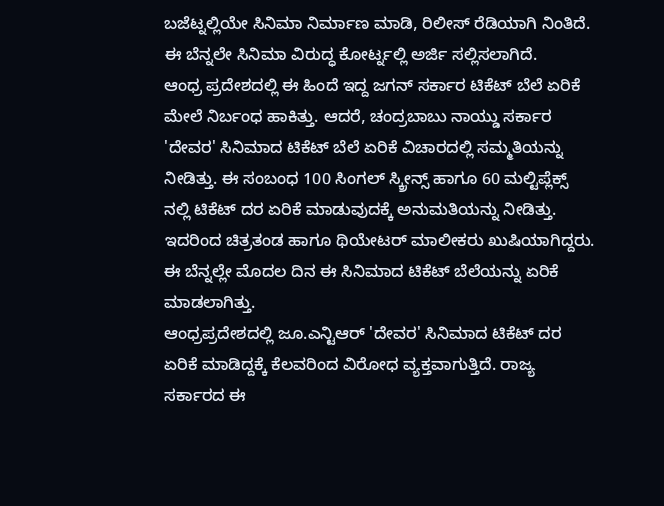ಬಜೆಟ್ನಲ್ಲಿಯೇ ಸಿನಿಮಾ ನಿರ್ಮಾಣ ಮಾಡಿ, ರಿಲೀಸ್ ರೆಡಿಯಾಗಿ ನಿಂತಿದೆ. ಈ ಬೆನ್ನಲೇ ಸಿನಿಮಾ ವಿರುದ್ಧ ಕೋರ್ಟ್ನಲ್ಲಿ ಅರ್ಜಿ ಸಲ್ಲಿಸಲಾಗಿದೆ.
ಆಂಧ್ರ ಪ್ರದೇಶದಲ್ಲಿ ಈ ಹಿಂದೆ ಇದ್ದ ಜಗನ್ ಸರ್ಕಾರ ಟಿಕೆಟ್ ಬೆಲೆ ಏರಿಕೆ ಮೇಲೆ ನಿರ್ಬಂಧ ಹಾಕಿತ್ತು. ಆದರೆ, ಚಂದ್ರಬಾಬು ನಾಯ್ಡು ಸರ್ಕಾರ 'ದೇವರ' ಸಿನಿಮಾದ ಟಿಕೆಟ್ ಬೆಲೆ ಏರಿಕೆ ವಿಚಾರದಲ್ಲಿ ಸಮ್ಮತಿಯನ್ನು ನೀಡಿತ್ತು. ಈ ಸಂಬಂಧ 100 ಸಿಂಗಲ್ ಸ್ಕ್ರೀನ್ಸ್ ಹಾಗೂ 60 ಮಲ್ಟಿಪ್ಲೆಕ್ಸ್ ನಲ್ಲಿ ಟಿಕೆಟ್ ದರ ಏರಿಕೆ ಮಾಡುವುದಕ್ಕೆ ಅನುಮತಿಯನ್ನು ನೀಡಿತ್ತು. ಇದರಿಂದ ಚಿತ್ರತಂಡ ಹಾಗೂ ಥಿಯೇಟರ್ ಮಾಲೀಕರು ಖುಷಿಯಾಗಿದ್ದರು. ಈ ಬೆನ್ನಲ್ಲೇ ಮೊದಲ ದಿನ ಈ ಸಿನಿಮಾದ ಟಿಕೆಟ್ ಬೆಲೆಯನ್ನು ಏರಿಕೆ ಮಾಡಲಾಗಿತ್ತು.
ಆಂಧ್ರಪ್ರದೇಶದಲ್ಲಿ ಜೂ.ಎನ್ಟಿಆರ್ 'ದೇವರ' ಸಿನಿಮಾದ ಟಿಕೆಟ್ ದರ ಏರಿಕೆ ಮಾಡಿದ್ದಕ್ಕೆ ಕೆಲವರಿಂದ ವಿರೋಧ ವ್ಯಕ್ತವಾಗುತ್ತಿದೆ. ರಾಜ್ಯ ಸರ್ಕಾರದ ಈ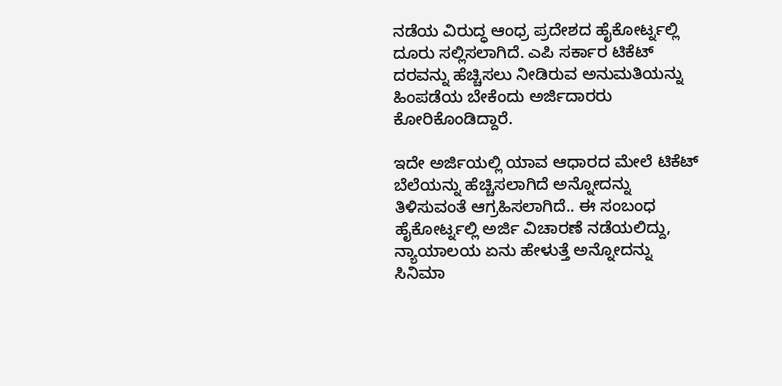ನಡೆಯ ವಿರುದ್ಧ ಆಂಧ್ರ ಪ್ರದೇಶದ ಹೈಕೋರ್ಟ್ನಲ್ಲಿ ದೂರು ಸಲ್ಲಿಸಲಾಗಿದೆ. ಎಪಿ ಸರ್ಕಾರ ಟಿಕೆಟ್ ದರವನ್ನು ಹೆಚ್ಚಿಸಲು ನೀಡಿರುವ ಅನುಮತಿಯನ್ನು ಹಿಂಪಡೆಯ ಬೇಕೆಂದು ಅರ್ಜಿದಾರರು ಕೋರಿಕೊಂಡಿದ್ದಾರೆ.

ಇದೇ ಅರ್ಜಿಯಲ್ಲಿ ಯಾವ ಆಧಾರದ ಮೇಲೆ ಟಿಕೆಟ್ ಬೆಲೆಯನ್ನು ಹೆಚ್ಚಿಸಲಾಗಿದೆ ಅನ್ನೋದನ್ನು ತಿಳಿಸುವಂತೆ ಆಗ್ರಹಿಸಲಾಗಿದೆ.. ಈ ಸಂಬಂಧ ಹೈಕೋರ್ಟ್ನಲ್ಲಿ ಅರ್ಜಿ ವಿಚಾರಣೆ ನಡೆಯಲಿದ್ದು, ನ್ಯಾಯಾಲಯ ಏನು ಹೇಳುತ್ತೆ ಅನ್ನೋದನ್ನು ಸಿನಿಮಾ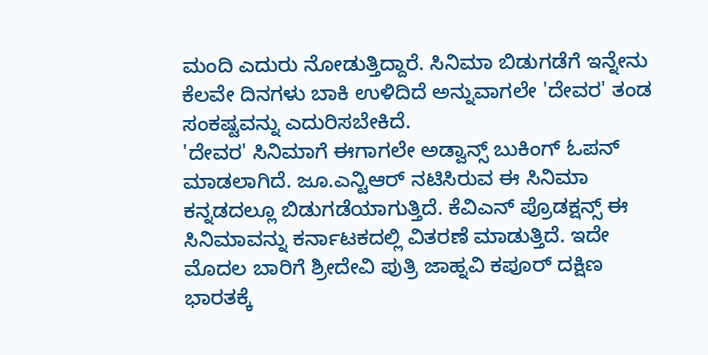ಮಂದಿ ಎದುರು ನೋಡುತ್ತಿದ್ದಾರೆ. ಸಿನಿಮಾ ಬಿಡುಗಡೆಗೆ ಇನ್ನೇನು ಕೆಲವೇ ದಿನಗಳು ಬಾಕಿ ಉಳಿದಿದೆ ಅನ್ನುವಾಗಲೇ 'ದೇವರ' ತಂಡ ಸಂಕಷ್ಟವನ್ನು ಎದುರಿಸಬೇಕಿದೆ.
'ದೇವರ' ಸಿನಿಮಾಗೆ ಈಗಾಗಲೇ ಅಡ್ವಾನ್ಸ್ ಬುಕಿಂಗ್ ಓಪನ್ ಮಾಡಲಾಗಿದೆ. ಜೂ.ಎನ್ಟಿಆರ್ ನಟಿಸಿರುವ ಈ ಸಿನಿಮಾ ಕನ್ನಡದಲ್ಲೂ ಬಿಡುಗಡೆಯಾಗುತ್ತಿದೆ. ಕೆವಿಎನ್ ಪ್ರೊಡಕ್ಷನ್ಸ್ ಈ ಸಿನಿಮಾವನ್ನು ಕರ್ನಾಟಕದಲ್ಲಿ ವಿತರಣೆ ಮಾಡುತ್ತಿದೆ. ಇದೇ ಮೊದಲ ಬಾರಿಗೆ ಶ್ರೀದೇವಿ ಪುತ್ರಿ ಜಾಹ್ನವಿ ಕಪೂರ್ ದಕ್ಷಿಣ ಭಾರತಕ್ಕೆ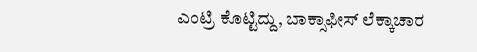ಎಂಟ್ರಿ ಕೊಟ್ಟಿದ್ದು, ಬಾಕ್ಸಾಫೀಸ್ ಲೆಕ್ಕಾಚಾರ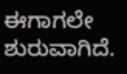ಈಗಾಗಲೇ ಶುರುವಾಗಿದೆ.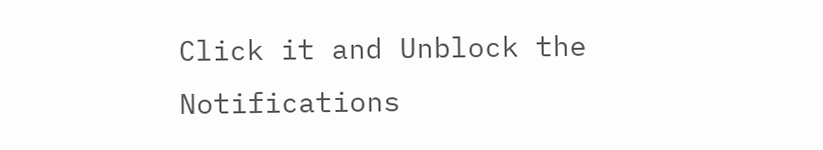Click it and Unblock the Notifications